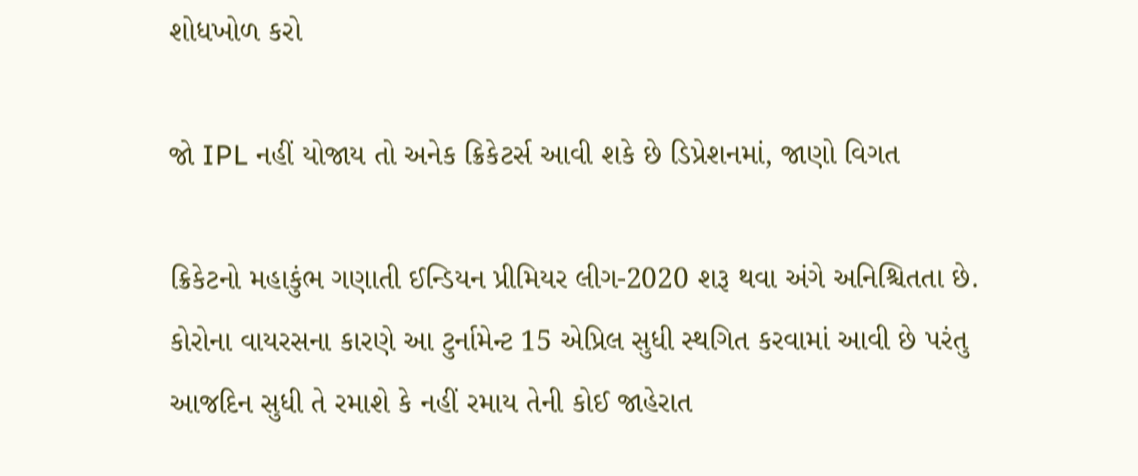શોધખોળ કરો

જો IPL નહીં યોજાય તો અનેક ક્રિકેટર્સ આવી શકે છે ડિપ્રેશનમાં, જાણો વિગત

ક્રિકેટનો મહાકુંભ ગણાતી ઈન્ડિયન પ્રીમિયર લીગ-2020 શરૂ થવા અંગે અનિશ્ચિતતા છે. કોરોના વાયરસના કારણે આ ટુર્નામેન્ટ 15 એપ્રિલ સુધી સ્થગિત કરવામાં આવી છે પરંતુ આજદિન સુધી તે રમાશે કે નહીં રમાય તેની કોઈ જાહેરાત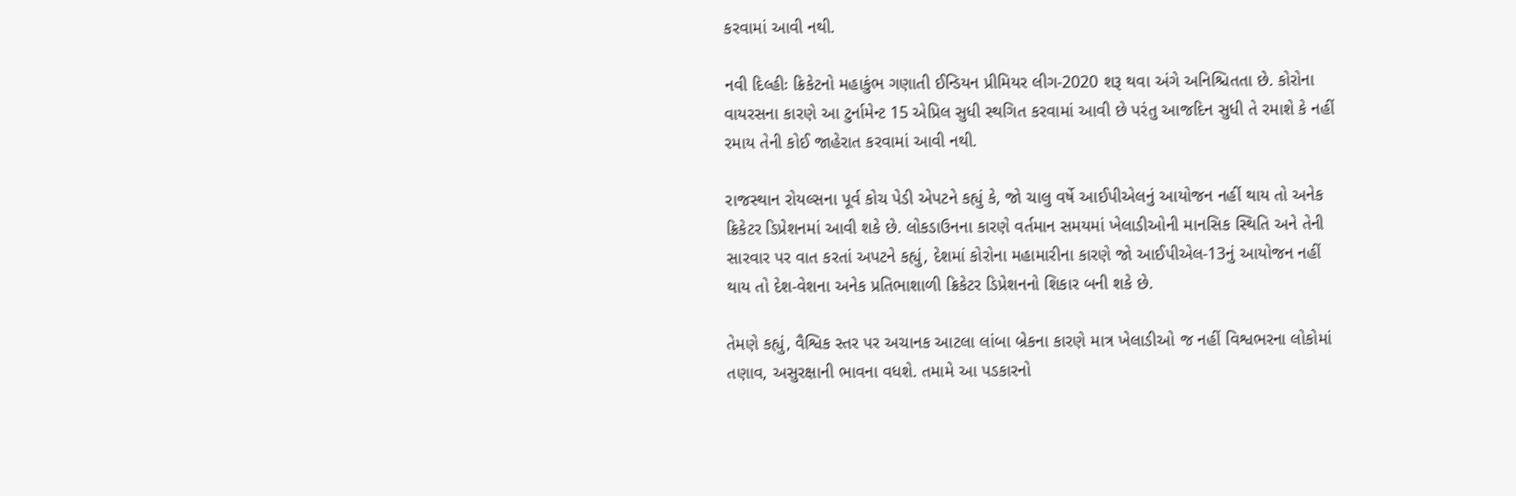કરવામાં આવી નથી.

નવી દિલ્હીઃ ક્રિકેટનો મહાકુંભ ગણાતી ઈન્ડિયન પ્રીમિયર લીગ-2020 શરૂ થવા અંગે અનિશ્ચિતતા છે. કોરોના વાયરસના કારણે આ ટુર્નામેન્ટ 15 એપ્રિલ સુધી સ્થગિત કરવામાં આવી છે પરંતુ આજદિન સુધી તે રમાશે કે નહીં રમાય તેની કોઈ જાહેરાત કરવામાં આવી નથી.

રાજસ્થાન રોયલ્સના પૂર્વ કોચ પેડી એપટને કહ્યું કે, જો ચાલુ વર્ષે આઈપીએલનું આયોજન નહીં થાય તો અનેક ક્રિકેટર ડિપ્રેશનમાં આવી શકે છે. લોકડાઉનના કારણે વર્તમાન સમયમાં ખેલાડીઓની માનસિક સ્થિતિ અને તેની સારવાર પર વાત કરતાં અપટને કહ્યું, દેશમાં કોરોના મહામારીના કારણે જો આઈપીએલ-13નું આયોજન નહીં થાય તો દેશ-વેશના અનેક પ્રતિભાશાળી ક્રિકેટર ડિપ્રેશનનો શિકાર બની શકે છે.

તેમણે કહ્યું, વૈશ્વિક સ્તર પર અચાનક આટલા લાંબા બ્રેકના કારણે માત્ર ખેલાડીઓ જ નહીં વિશ્વભરના લોકોમાં તણાવ, અસુરક્ષાની ભાવના વધશે. તમામે આ પડકારનો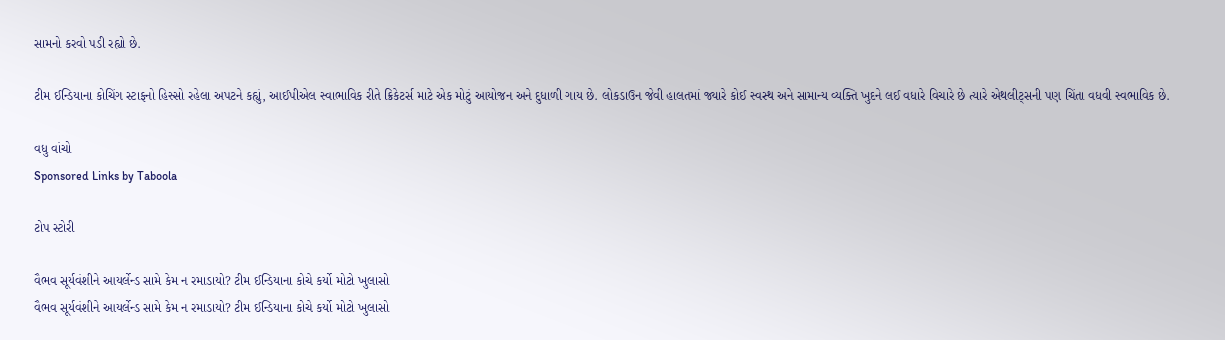સામનો કરવો પડી રહ્યો છે.

ટીમ ઈન્ડિયાના કોચિંગ સ્ટાફનો હિસ્સો રહેલા અપટને કહ્યું, આઈપીએલ સ્વાભાવિક રીતે ક્રિકેટર્સ માટે એક મોટું આયોજન અને દુધાળી ગાય છે. લોકડાઉન જેવી હાલતમાં જ્યારે કોઈ સ્વસ્થ અને સામાન્ય વ્યક્તિ ખુદને લઈ વધારે વિચારે છે ત્યારે એથલીટ્સની પણ ચિંતા વધવી સ્વભાવિક છે.

વધુ વાંચો
Sponsored Links by Taboola

ટોપ સ્ટોરી

વૈભવ સૂર્યવંશીને આયર્લેન્ડ સામે કેમ ન રમાડાયો? ટીમ ઈન્ડિયાના કોચે કર્યો મોટો ખુલાસો
વૈભવ સૂર્યવંશીને આયર્લેન્ડ સામે કેમ ન રમાડાયો? ટીમ ઈન્ડિયાના કોચે કર્યો મોટો ખુલાસો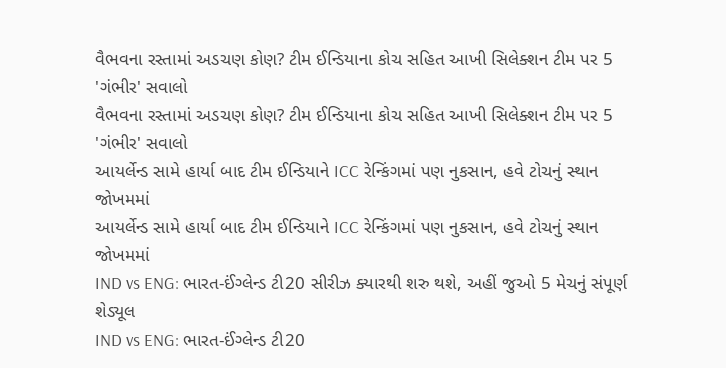વૈભવના રસ્તામાં અડચણ કોણ? ટીમ ઈન્ડિયાના કોચ સહિત આખી સિલેક્શન ટીમ પર 5 'ગંભીર' સવાલો
વૈભવના રસ્તામાં અડચણ કોણ? ટીમ ઈન્ડિયાના કોચ સહિત આખી સિલેક્શન ટીમ પર 5 'ગંભીર' સવાલો
આયર્લેન્ડ સામે હાર્યા બાદ ટીમ ઈન્ડિયાને ICC રેન્કિંગમાં પણ નુકસાન, હવે ટોચનું સ્થાન જોખમમાં
આયર્લેન્ડ સામે હાર્યા બાદ ટીમ ઈન્ડિયાને ICC રેન્કિંગમાં પણ નુકસાન, હવે ટોચનું સ્થાન જોખમમાં
IND vs ENG: ભારત-ઈંગ્લેન્ડ ટી20 સીરીઝ ક્યારથી શરુ થશે, અહીં જુઓ 5 મેચનું સંપૂર્ણ શેડ્યૂલ
IND vs ENG: ભારત-ઈંગ્લેન્ડ ટી20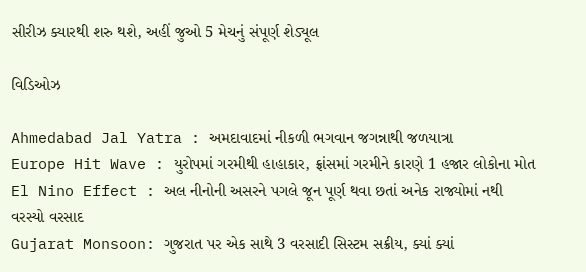સીરીઝ ક્યારથી શરુ થશે, અહીં જુઓ 5 મેચનું સંપૂર્ણ શેડ્યૂલ

વિડિઓઝ

Ahmedabad Jal Yatra : અમદાવાદમાં નીકળી ભગવાન જગન્નાથી જળયાત્રા
Europe Hit Wave : યુરોપમાં ગરમીથી હાહાકાર, ફ્રાંસમાં ગરમીને કારણે 1 હજાર લોકોના મોત
El Nino Effect : અલ નીનોની અસરને પગલે જૂન પૂર્ણ થવા છતાં અનેક રાજ્યોમાં નથી વરસ્યો વરસાદ
Gujarat Monsoon: ગુજરાત પર એક સાથે 3 વરસાદી સિસ્ટમ સક્રીય, ક્યાં ક્યાં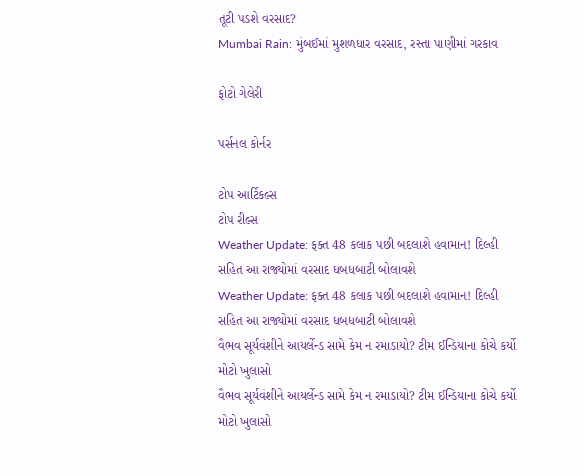તૂટી પડશે વરસાદ?
Mumbai Rain: મુંબઈમાં મુશળધાર વરસાદ, રસ્તા પાણીમાં ગરકાવ

ફોટો ગેલેરી

પર્સનલ કોર્નર

ટોપ આર્ટિકલ્સ
ટોપ રીલ્સ
Weather Update: ફક્ત 48 કલાક પછી બદલાશે હવામાન! દિલ્હી સહિત આ રાજ્યોમાં વરસાદ ધબધબાટી બોલાવશે
Weather Update: ફક્ત 48 કલાક પછી બદલાશે હવામાન! દિલ્હી સહિત આ રાજ્યોમાં વરસાદ ધબધબાટી બોલાવશે
વૈભવ સૂર્યવંશીને આયર્લેન્ડ સામે કેમ ન રમાડાયો? ટીમ ઈન્ડિયાના કોચે કર્યો મોટો ખુલાસો
વૈભવ સૂર્યવંશીને આયર્લેન્ડ સામે કેમ ન રમાડાયો? ટીમ ઈન્ડિયાના કોચે કર્યો મોટો ખુલાસો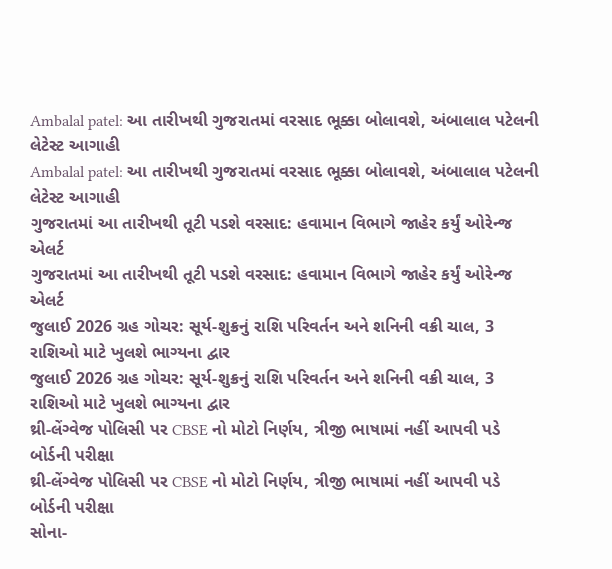Ambalal patel: આ તારીખથી ગુજરાતમાં વરસાદ ભૂક્કા બોલાવશે, અંબાલાલ પટેલની લેટેસ્ટ આગાહી
Ambalal patel: આ તારીખથી ગુજરાતમાં વરસાદ ભૂક્કા બોલાવશે, અંબાલાલ પટેલની લેટેસ્ટ આગાહી
ગુજરાતમાં આ તારીખથી તૂટી પડશે વરસાદ: હવામાન વિભાગે જાહેર કર્યું ઓરેન્જ એલર્ટ
ગુજરાતમાં આ તારીખથી તૂટી પડશે વરસાદ: હવામાન વિભાગે જાહેર કર્યું ઓરેન્જ એલર્ટ
જુલાઈ 2026 ગ્રહ ગોચર: સૂર્ય-શુક્રનું રાશિ પરિવર્તન અને શનિની વક્રી ચાલ, 3 રાશિઓ માટે ખુલશે ભાગ્યના દ્વાર
જુલાઈ 2026 ગ્રહ ગોચર: સૂર્ય-શુક્રનું રાશિ પરિવર્તન અને શનિની વક્રી ચાલ, 3 રાશિઓ માટે ખુલશે ભાગ્યના દ્વાર
થ્રી-લેંગ્વેજ પોલિસી પર CBSE નો મોટો નિર્ણય, ત્રીજી ભાષામાં નહીં આપવી પડે બોર્ડની પરીક્ષા
થ્રી-લેંગ્વેજ પોલિસી પર CBSE નો મોટો નિર્ણય, ત્રીજી ભાષામાં નહીં આપવી પડે બોર્ડની પરીક્ષા
સોના-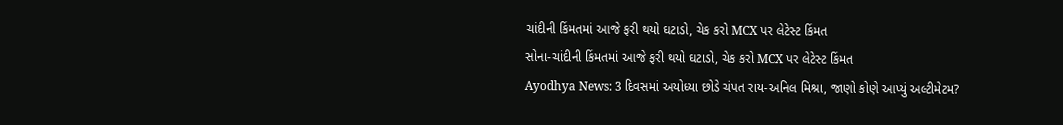ચાંદીની કિંમતમાં આજે ફરી થયો ઘટાડો, ચેક કરો MCX પર લેટેસ્ટ કિંમત
સોના-ચાંદીની કિંમતમાં આજે ફરી થયો ઘટાડો, ચેક કરો MCX પર લેટેસ્ટ કિંમત
Ayodhya News: 3 દિવસમાં અયોધ્યા છોડે ચંપત રાય-અનિલ મિશ્રા, જાણો કોણે આપ્યું અલ્ટીમેટમ?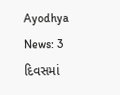Ayodhya News: 3 દિવસમાં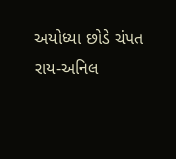અયોધ્યા છોડે ચંપત રાય-અનિલ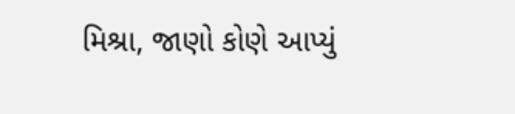મિશ્રા, જાણો કોણે આપ્યું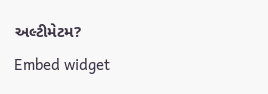અલ્ટીમેટમ?
Embed widget